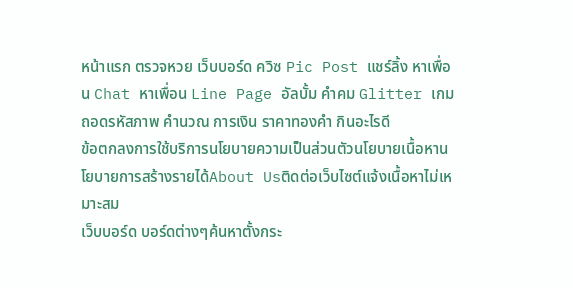หน้าแรก ตรวจหวย เว็บบอร์ด ควิซ Pic Post แชร์ลิ้ง หาเพื่อน Chat หาเพื่อน Line Page อัลบั้ม คำคม Glitter เกมถอดรหัสภาพ คำนวณ การเงิน ราคาทองคำ กินอะไรดี
ข้อตกลงการใช้บริการนโยบายความเป็นส่วนตัวนโยบายเนื้อหานโยบายการสร้างรายได้About Usติดต่อเว็บไซต์แจ้งเนื้อหาไม่เหมาะสม
เว็บบอร์ด บอร์ดต่างๆค้นหาตั้งกระ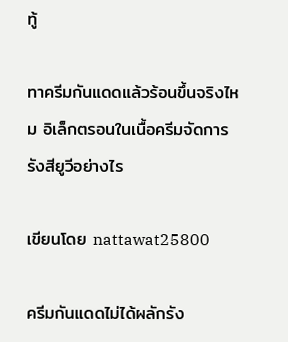ทู้

ทาครีมกันแดดแล้วร้อนขึ้นจริงไหม อิเล็กตรอนในเนื้อครีมจัดการรังสียูวีอย่างไร

เขียนโดย nattawat25800

ครีมกันแดดไม่ได้ผลักรัง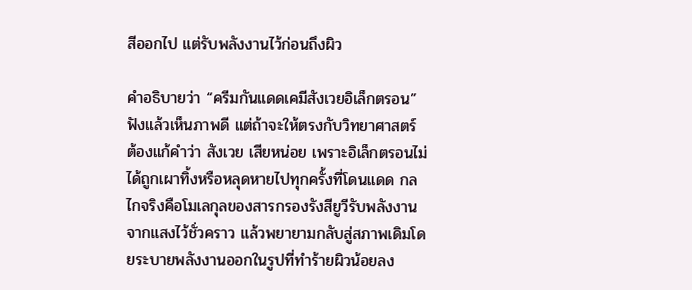สีออกไป แต่รับพลังงานไว้ก่อนถึงผิว

คำอธิบายว่า “ครีมกันแดดเคมีสังเวยอิเล็กตรอน” ฟังแล้วเห็นภาพดี แต่ถ้าจะให้ตรงกับวิทยาศาสตร์ ต้องแก้คำว่า สังเวย เสียหน่อย เพราะอิเล็กตรอนไม่ได้ถูกเผาทิ้งหรือหลุดหายไปทุกครั้งที่โดนแดด กลไกจริงคือโมเลกุลของสารกรองรังสียูวีรับพลังงานจากแสงไว้ชั่วคราว แล้วพยายามกลับสู่สภาพเดิมโดยระบายพลังงานออกในรูปที่ทำร้ายผิวน้อยลง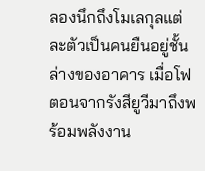ลองนึกถึงโมเลกุลแต่ละตัวเป็นคนยืนอยู่ชั้นล่างของอาคาร เมื่อโฟตอนจากรังสียูวีมาถึงพร้อมพลังงาน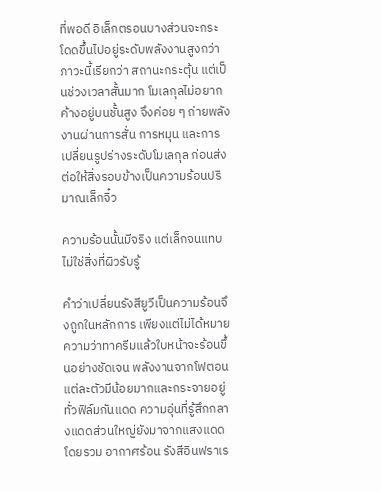ที่พอดี อิเล็กตรอนบางส่วนจะกระโดดขึ้นไปอยู่ระดับพลังงานสูงกว่า ภาวะนี้เรียกว่า สถานะกระตุ้น แต่เป็นช่วงเวลาสั้นมาก โมเลกุลไม่อยากค้างอยู่บนชั้นสูง จึงค่อย ๆ ถ่ายพลังงานผ่านการสั่น การหมุน และการเปลี่ยนรูปร่างระดับโมเลกุล ก่อนส่งต่อให้สิ่งรอบข้างเป็นความร้อนปริมาณเล็กจิ๋ว

ความร้อนนั้นมีจริง แต่เล็กจนแทบไม่ใช่สิ่งที่ผิวรับรู้

คำว่าเปลี่ยนรังสียูวีเป็นความร้อนจึงถูกในหลักการ เพียงแต่ไม่ได้หมายความว่าทาครีมแล้วใบหน้าจะร้อนขึ้นอย่างชัดเจน พลังงานจากโฟตอนแต่ละตัวมีน้อยมากและกระจายอยู่ทั่วฟิล์มกันแดด ความอุ่นที่รู้สึกกลางแดดส่วนใหญ่ยังมาจากแสงแดดโดยรวม อากาศร้อน รังสีอินฟราเร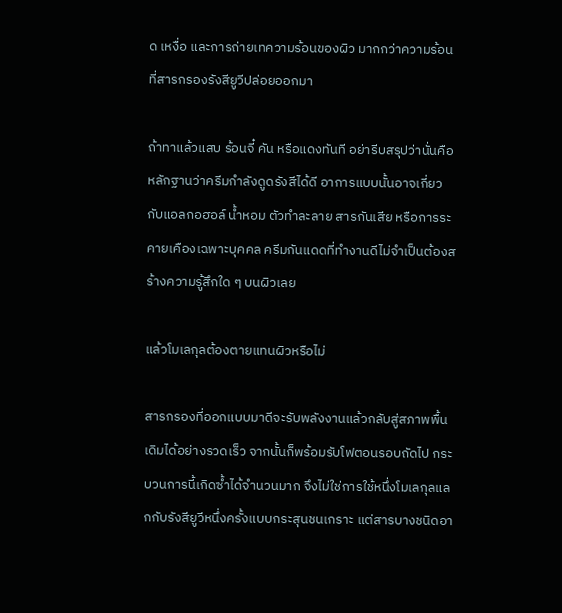ด เหงื่อ และการถ่ายเทความร้อนของผิว มากกว่าความร้อนที่สารกรองรังสียูวีปล่อยออกมา

ถ้าทาแล้วแสบ ร้อนจี๋ คัน หรือแดงทันที อย่ารีบสรุปว่านั่นคือหลักฐานว่าครีมกำลังดูดรังสีได้ดี อาการแบบนั้นอาจเกี่ยวกับแอลกอฮอล์ น้ำหอม ตัวทำละลาย สารกันเสีย หรือการระคายเคืองเฉพาะบุคคล ครีมกันแดดที่ทำงานดีไม่จำเป็นต้องสร้างความรู้สึกใด ๆ บนผิวเลย

แล้วโมเลกุลต้องตายแทนผิวหรือไม่

สารกรองที่ออกแบบมาดีจะรับพลังงานแล้วกลับสู่สภาพพื้นเดิมได้อย่างรวดเร็ว จากนั้นก็พร้อมรับโฟตอนรอบถัดไป กระบวนการนี้เกิดซ้ำได้จำนวนมาก จึงไม่ใช่การใช้หนึ่งโมเลกุลแลกกับรังสียูวีหนึ่งครั้งแบบกระสุนชนเกราะ แต่สารบางชนิดอา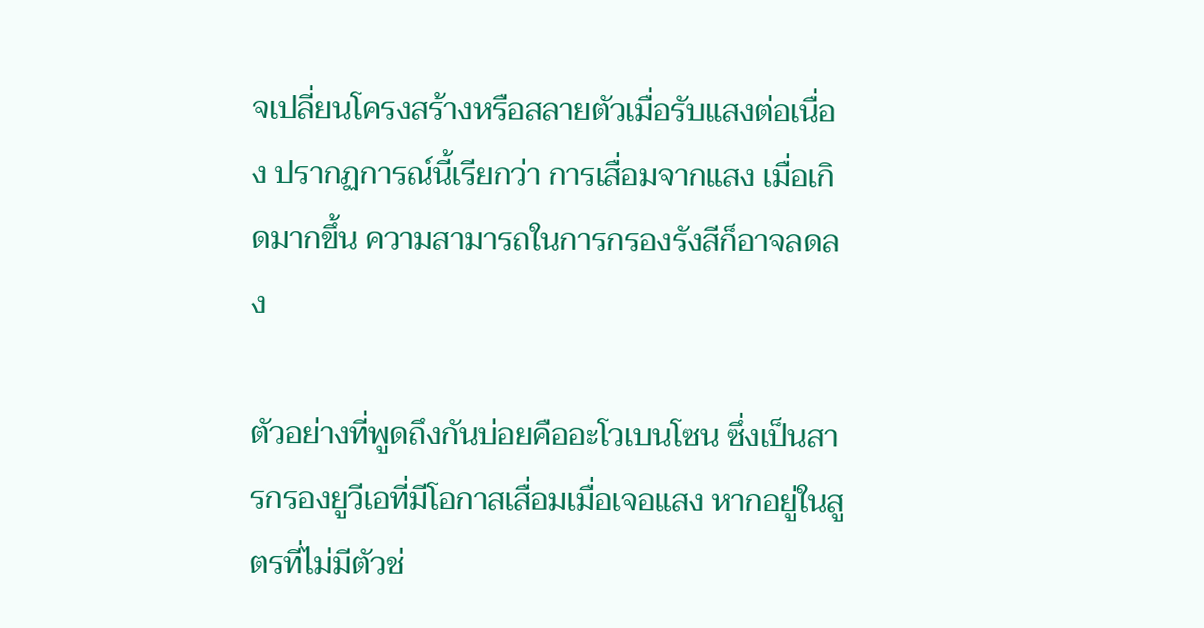จเปลี่ยนโครงสร้างหรือสลายตัวเมื่อรับแสงต่อเนื่อง ปรากฏการณ์นี้เรียกว่า การเสื่อมจากแสง เมื่อเกิดมากขึ้น ความสามารถในการกรองรังสีก็อาจลดลง

ตัวอย่างที่พูดถึงกันบ่อยคืออะโวเบนโซน ซึ่งเป็นสารกรองยูวีเอที่มีโอกาสเสื่อมเมื่อเจอแสง หากอยู่ในสูตรที่ไม่มีตัวช่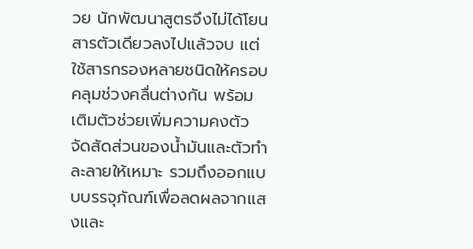วย นักพัฒนาสูตรจึงไม่ได้โยนสารตัวเดียวลงไปแล้วจบ แต่ใช้สารกรองหลายชนิดให้ครอบคลุมช่วงคลื่นต่างกัน พร้อมเติมตัวช่วยเพิ่มความคงตัว จัดสัดส่วนของน้ำมันและตัวทำละลายให้เหมาะ รวมถึงออกแบบบรรจุภัณฑ์เพื่อลดผลจากแสงและ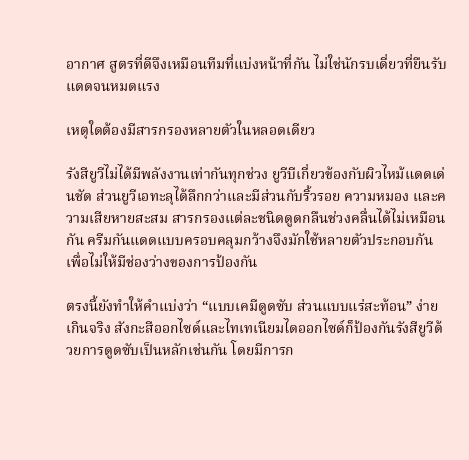อากาศ สูตรที่ดีจึงเหมือนทีมที่แบ่งหน้าที่กัน ไม่ใช่นักรบเดี่ยวที่ยืนรับแดดจนหมดแรง

เหตุใดต้องมีสารกรองหลายตัวในหลอดเดียว

รังสียูวีไม่ได้มีพลังงานเท่ากันทุกช่วง ยูวีบีเกี่ยวข้องกับผิวไหม้แดดเด่นชัด ส่วนยูวีเอทะลุได้ลึกกว่าและมีส่วนกับริ้วรอย ความหมอง และความเสียหายสะสม สารกรองแต่ละชนิดดูดกลืนช่วงคลื่นได้ไม่เหมือนกัน ครีมกันแดดแบบครอบคลุมกว้างจึงมักใช้หลายตัวประกอบกัน เพื่อไม่ให้มีช่องว่างของการป้องกัน

ตรงนี้ยังทำให้คำแบ่งว่า “แบบเคมีดูดซับ ส่วนแบบแร่สะท้อน” ง่ายเกินจริง สังกะสีออกไซด์และไทเทเนียมไดออกไซด์ก็ป้องกันรังสียูวีด้วยการดูดซับเป็นหลักเช่นกัน โดยมีการก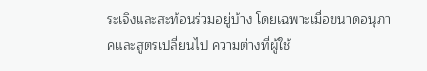ระเจิงและสะท้อนร่วมอยู่บ้าง โดยเฉพาะเมื่อขนาดอนุภาคและสูตรเปลี่ยนไป ความต่างที่ผู้ใช้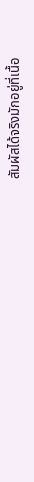สัมผัสได้จริงมักอยู่ที่เนื้อ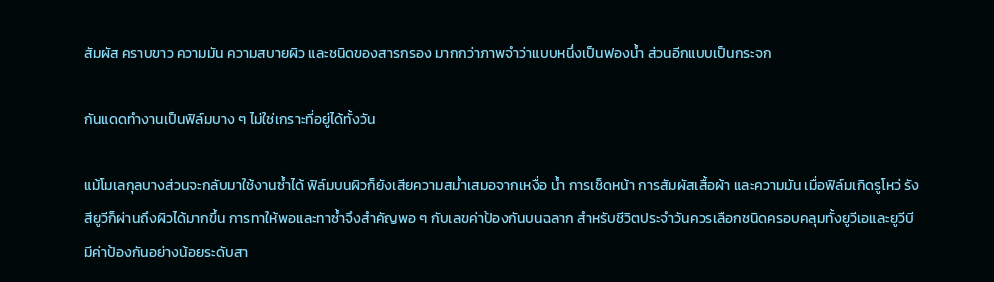สัมผัส คราบขาว ความมัน ความสบายผิว และชนิดของสารกรอง มากกว่าภาพจำว่าแบบหนึ่งเป็นฟองน้ำ ส่วนอีกแบบเป็นกระจก

กันแดดทำงานเป็นฟิล์มบาง ๆ ไม่ใช่เกราะที่อยู่ได้ทั้งวัน

แม้โมเลกุลบางส่วนจะกลับมาใช้งานซ้ำได้ ฟิล์มบนผิวก็ยังเสียความสม่ำเสมอจากเหงื่อ น้ำ การเช็ดหน้า การสัมผัสเสื้อผ้า และความมัน เมื่อฟิล์มเกิดรูโหว่ รังสียูวีก็ผ่านถึงผิวได้มากขึ้น การทาให้พอและทาซ้ำจึงสำคัญพอ ๆ กับเลขค่าป้องกันบนฉลาก สำหรับชีวิตประจำวันควรเลือกชนิดครอบคลุมทั้งยูวีเอและยูวีบี มีค่าป้องกันอย่างน้อยระดับสา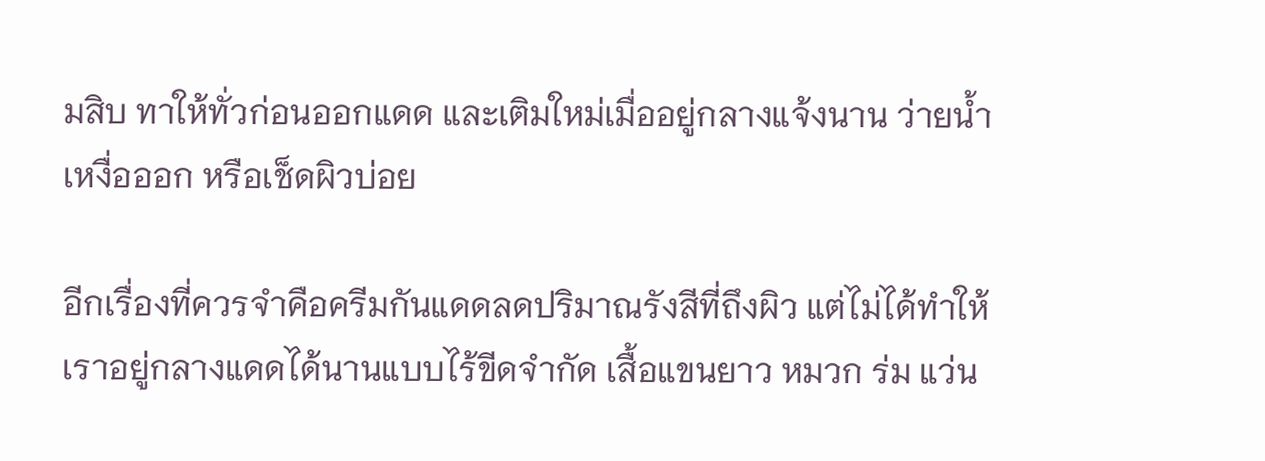มสิบ ทาให้ทั่วก่อนออกแดด และเติมใหม่เมื่ออยู่กลางแจ้งนาน ว่ายน้ำ เหงื่อออก หรือเช็ดผิวบ่อย

อีกเรื่องที่ควรจำคือครีมกันแดดลดปริมาณรังสีที่ถึงผิว แต่ไม่ได้ทำให้เราอยู่กลางแดดได้นานแบบไร้ขีดจำกัด เสื้อแขนยาว หมวก ร่ม แว่น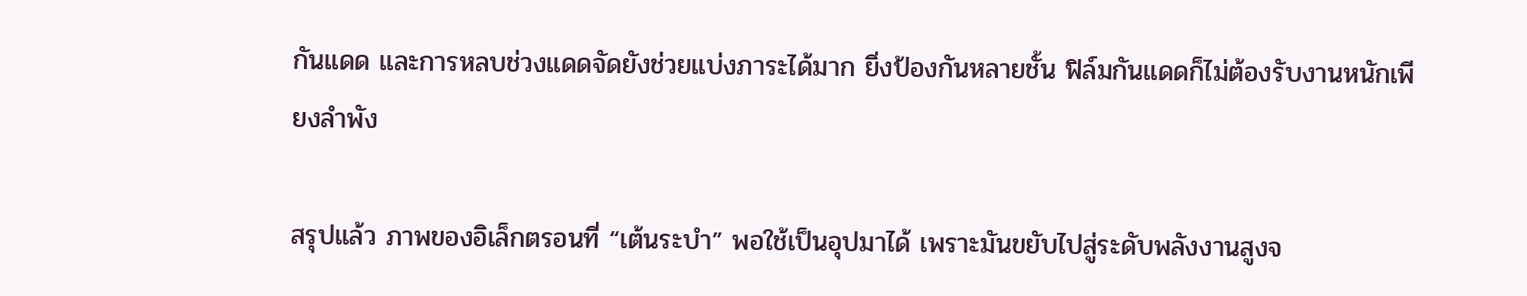กันแดด และการหลบช่วงแดดจัดยังช่วยแบ่งภาระได้มาก ยิ่งป้องกันหลายชั้น ฟิล์มกันแดดก็ไม่ต้องรับงานหนักเพียงลำพัง

สรุปแล้ว ภาพของอิเล็กตรอนที่ “เต้นระบำ” พอใช้เป็นอุปมาได้ เพราะมันขยับไปสู่ระดับพลังงานสูงจ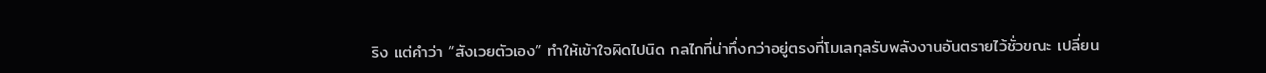ริง แต่คำว่า “สังเวยตัวเอง” ทำให้เข้าใจผิดไปนิด กลไกที่น่าทึ่งกว่าอยู่ตรงที่โมเลกุลรับพลังงานอันตรายไว้ชั่วขณะ เปลี่ยน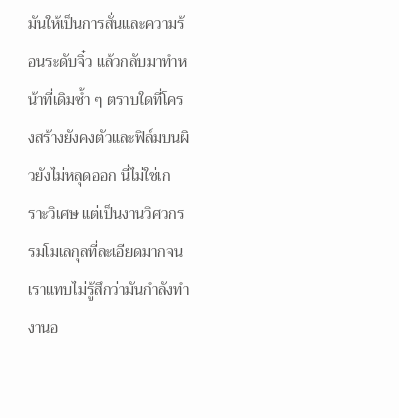มันให้เป็นการสั่นและความร้อนระดับจิ๋ว แล้วกลับมาทำหน้าที่เดิมซ้ำ ๆ ตราบใดที่โครงสร้างยังคงตัวและฟิล์มบนผิวยังไม่หลุดออก นี่ไม่ใช่เกราะวิเศษ แต่เป็นงานวิศวกรรมโมเลกุลที่ละเอียดมากจนเราแทบไม่รู้สึกว่ามันกำลังทำงานอ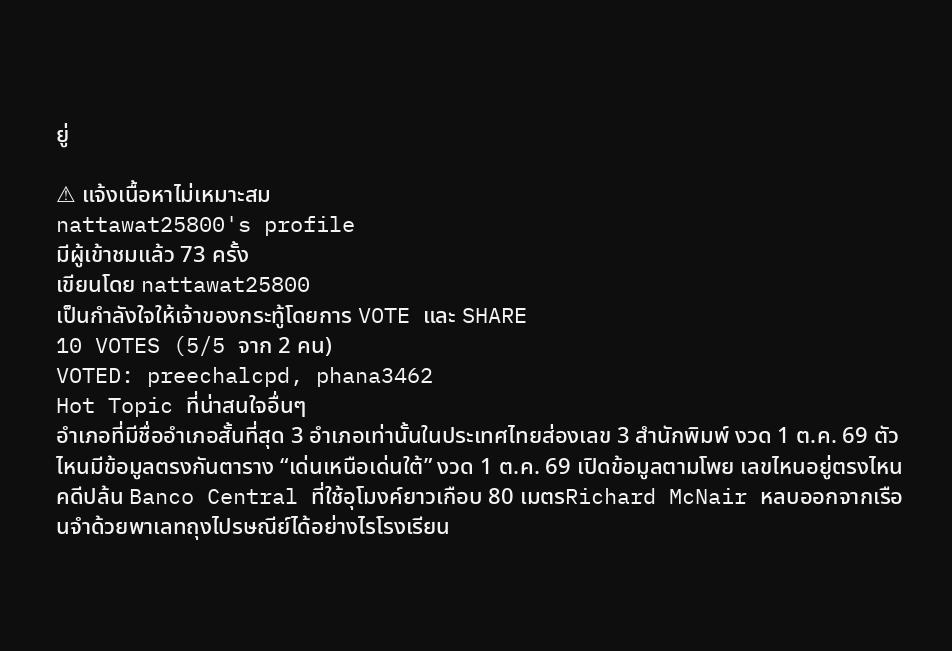ยู่

⚠ แจ้งเนื้อหาไม่เหมาะสม
nattawat25800's profile
มีผู้เข้าชมแล้ว 73 ครั้ง
เขียนโดย nattawat25800
เป็นกำลังใจให้เจ้าของกระทู้โดยการ VOTE และ SHARE
10 VOTES (5/5 จาก 2 คน)
VOTED: preechalcpd, phana3462
Hot Topic ที่น่าสนใจอื่นๆ
อำเภอที่มีชื่ออำเภอสั้นที่สุด 3 อำเภอเท่านั้นในประเทศไทยส่องเลข 3 สำนักพิมพ์ งวด 1 ต.ค. 69 ตัวไหนมีข้อมูลตรงกันตาราง “เด่นเหนือเด่นใต้” งวด 1 ต.ค. 69 เปิดข้อมูลตามโพย เลขไหนอยู่ตรงไหนคดีปล้น Banco Central ที่ใช้อุโมงค์ยาวเกือบ 80 เมตรRichard McNair หลบออกจากเรือนจำด้วยพาเลทถุงไปรษณีย์ได้อย่างไรโรงเรียน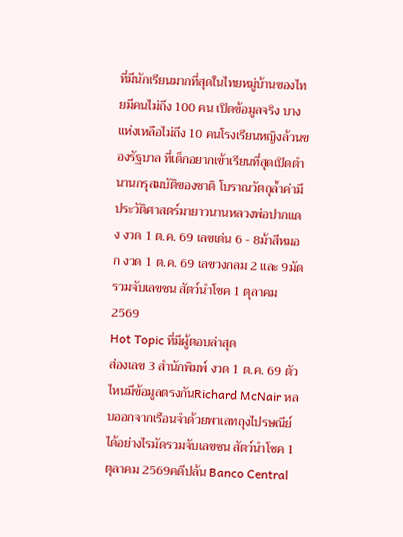ที่มีนักเรียนมากที่สุดในไทยหมู่บ้านของไทยมีคนไม่ถึง 100 คน เปิดข้อมูลจริง บางแห่งเหลือไม่ถึง 10 คนโรงเรียนหญิงล้วนของรัฐบาล ที่เด็กอยากเข้าเรียนที่สุดเปิดตำนานกรุสมบัติของชาติ โบราณวัตถุล้ำค่ามีประวัติศาสตร์มายาวนานหลวงพ่อปากแดง งวด 1 ต.ค. 69 เลขเด่น 6 - 8ม้าสีหมอก งวด 1 ต.ค. 69 เลขวงกลม 2 และ 9มัดรวมจับเลขชน สัตว์นำโชค 1 ตุลาคม 2569
Hot Topic ที่มีผู้ตอบล่าสุด
ส่องเลข 3 สำนักพิมพ์ งวด 1 ต.ค. 69 ตัวไหนมีข้อมูลตรงกันRichard McNair หลบออกจากเรือนจำด้วยพาเลทถุงไปรษณีย์ได้อย่างไรมัดรวมจับเลขชน สัตว์นำโชค 1 ตุลาคม 2569คดีปล้น Banco Central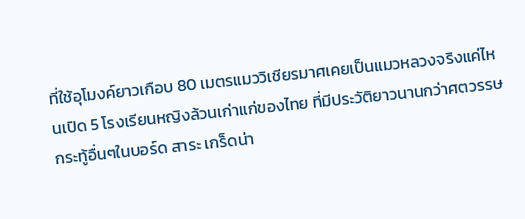ที่ใช้อุโมงค์ยาวเกือบ 80 เมตรแมววิเชียรมาศเคยเป็นแมวหลวงจริงแค่ไหนเปิด 5 โรงเรียนหญิงล้วนเก่าแก่ของไทย ที่มีประวัติยาวนานกว่าศตวรรษ
กระทู้อื่นๆในบอร์ด สาระ เกร็ดน่า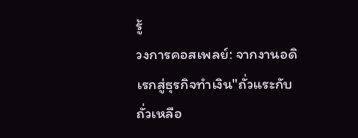รู้
วงการคอสเพลย์: จากงานอดิเรกสู่ธุรกิจทำเงิน"ถั่วแระกับถั่วเหลือ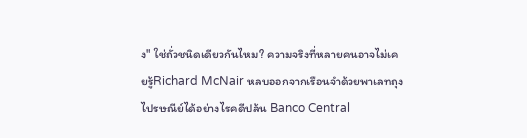ง" ใช่ถั่วชนิดเดียวกันไหม? ความจริงที่หลายคนอาจไม่เคยรู้Richard McNair หลบออกจากเรือนจำด้วยพาเลทถุงไปรษณีย์ได้อย่างไรคดีปล้น Banco Central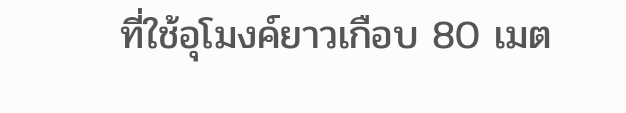ที่ใช้อุโมงค์ยาวเกือบ 80 เมต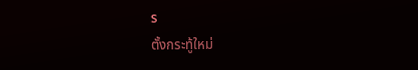ร
ตั้งกระทู้ใหม่